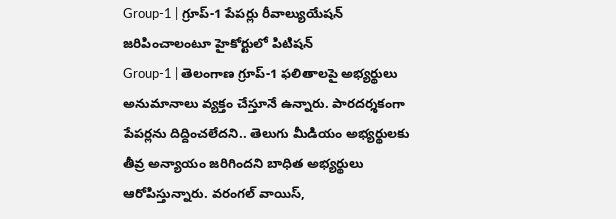Group-1 | గ్రూప్-1 పేపర్లు రీవాల్యుయేషన్ జరిపించాలంటూ హైకోర్టులో పిటిషన్
Group-1 | తెలంగాణ గ్రూప్-1 ఫలితాలపై అభ్యర్థులు అనుమానాలు వ్యక్తం చేస్తూనే ఉన్నారు. పారదర్శకంగా పేపర్లను దిద్దించలేదని.. తెలుగు మీడియం అభ్యర్థులకు తీవ్ర అన్యాయం జరిగిందని బాధిత అభ్యర్థులు ఆరోపిస్తున్నారు. వరంగల్ వాయిస్,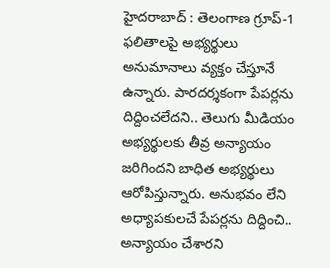హైదరాబాద్ : తెలంగాణ గ్రూప్-1 ఫలితాలపై అభ్యర్థులు అనుమానాలు వ్యక్తం చేస్తూనే ఉన్నారు. పారదర్శకంగా పేపర్లను దిద్దించలేదని.. తెలుగు మీడియం అభ్యర్థులకు తీవ్ర అన్యాయం జరిగిందని బాధిత అభ్యర్థులు ఆరోపిస్తున్నారు. అనుభవం లేని అధ్యాపకులచే పేపర్లను దిద్దించి.. అన్యాయం చేశారని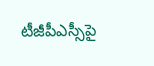టీజీపీఎస్సీపై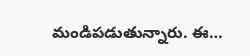మండిపడుతున్నారు. ఈ…